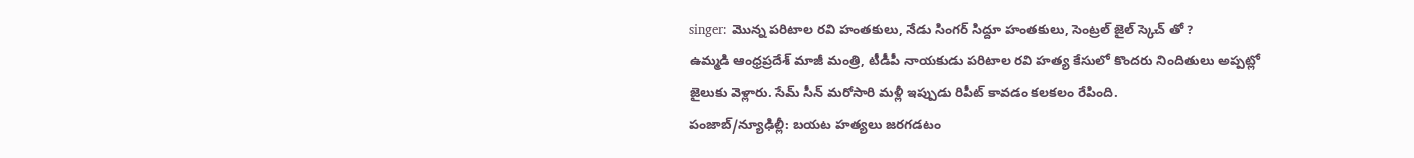singer: మొన్న పరిటాల రవి హంతకులు, నేడు సింగర్ సిద్దూ హంతకులు, సెంట్రల్ జైల్ స్కెచ్ తో ?
ఉమ్మడి ఆంధ్రప్రదేశ్ మాజీ మంత్రి, టీడీపీ నాయకుడు పరిటాల రవి హత్య కేసులో కొందరు నిందితులు అప్పట్లో జైలుకు వెళ్లారు. సేమ్ సీన్ మరోసారి మళ్లీ ఇప్పుడు రిపీట్ కావడం కలకలం రేపింది.
పంజాబ్/న్యూఢిల్లీ: బయట హత్యలు జరగడటం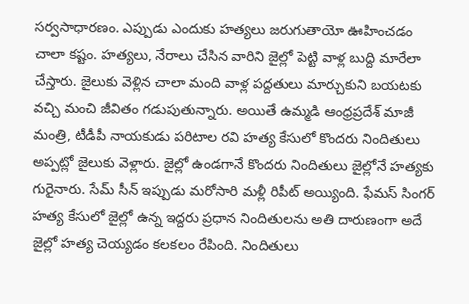సర్వసాధారణం. ఎప్పుడు ఎందుకు హత్యలు జరుగుతాయో ఊహించడం చాలా కష్టం. హత్యలు, నేరాలు చేసిన వారిని జైల్లో పెట్టి వాళ్ల బుద్ది మారేలా చేస్తారు. జైలుకు వెళ్లిన చాలా మంది వాళ్ల పద్దతులు మార్చుకుని బయటకు వచ్చి మంచి జీవితం గడుపుతున్నారు. అయితే ఉమ్మడి ఆంధ్రప్రదేశ్ మాజీ మంత్రి, టీడీపీ నాయకుడు పరిటాల రవి హత్య కేసులో కొందరు నిందితులు అప్పట్లో జైలుకు వెళ్లారు. జైల్లో ఉండగానే కొందరు నిందితులు జైల్లోనే హత్యకు గురైనారు. సేమ్ సీన్ ఇప్పుడు మరోసారి మళ్లీ రిపీట్ అయ్యింది. ఫేమస్ సింగర్ హత్య కేసులో జైల్లో ఉన్న ఇద్దరు ప్రధాన నిందితులను అతి దారుణంగా అదే జైల్లో హత్య చెయ్యడం కలకలం రేపింది. నిందితులు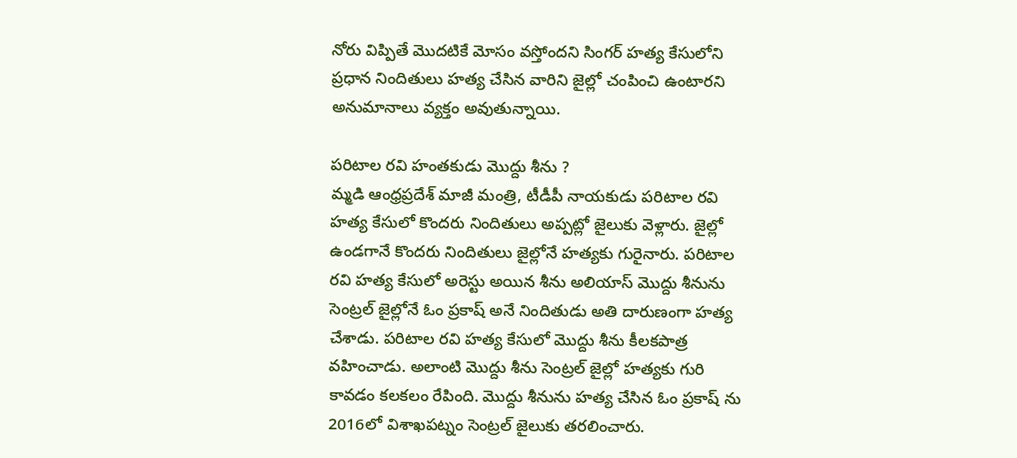నోరు విప్పితే మొదటికే మోసం వస్తోందని సింగర్ హత్య కేసులోని ప్రధాన నిందితులు హత్య చేసిన వారిని జైల్లో చంపించి ఉంటారని అనుమానాలు వ్యక్తం అవుతున్నాయి.

పరిటాల రవి హంతకుడు మొద్దు శీను ?
మ్మడి ఆంధ్రప్రదేశ్ మాజీ మంత్రి, టీడీపీ నాయకుడు పరిటాల రవి హత్య కేసులో కొందరు నిందితులు అప్పట్లో జైలుకు వెళ్లారు. జైల్లో ఉండగానే కొందరు నిందితులు జైల్లోనే హత్యకు గురైనారు. పరిటాల రవి హత్య కేసులో అరెస్టు అయిన శీను అలియాస్ మొద్దు శీనును సెంట్రల్ జైల్లోనే ఓం ప్రకాష్ అనే నిందితుడు అతి దారుణంగా హత్య చేశాడు. పరిటాల రవి హత్య కేసులో మొద్దు శీను కీలకపాత్ర వహించాడు. అలాంటి మొద్దు శీను సెంట్రల్ జైల్లో హత్యకు గురి కావడం కలకలం రేపింది. మొద్దు శీనును హత్య చేసిన ఓం ప్రకాష్ ను 2016లో విశాఖపట్నం సెంట్రల్ జైలుకు తరలించారు.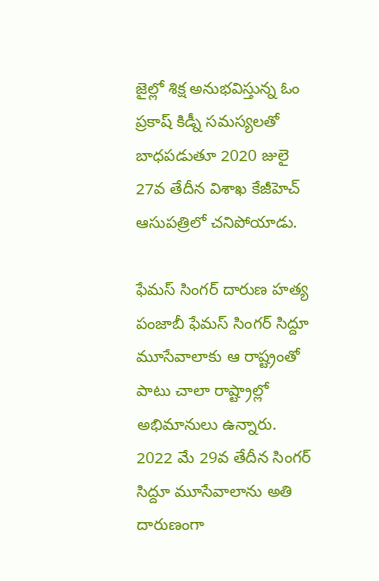జైల్లో శిక్ష అనుభవిస్తున్న ఓం ప్రకాష్ కిడ్నీ సమస్యలతో బాధపడుతూ 2020 జులై 27వ తేదీన విశాఖ కేజీహెచ్ ఆసుపత్రిలో చనిపోయాడు.

ఫేమస్ సింగర్ దారుణ హత్య
పంజాబీ ఫేమస్ సింగర్ సిద్దూ మూసేవాలాకు ఆ రాష్ట్రంతో పాటు చాలా రాష్ట్రాల్లో అభిమానులు ఉన్నారు. 2022 మే 29వ తేదీన సింగర్ సిద్దూ మూసేవాలాను అతి దారుణంగా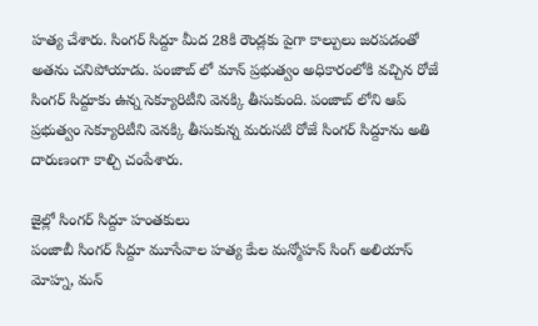హత్య చేశారు. సింగర్ సిద్దూ మీద 28కి రౌండ్లకు పైగా కాల్పులు జరపడంతో అతను చనిపోయాడు. పంజాబ్ లో మాన్ ప్రభుత్వం అధికారంలోకి వచ్చిన రోజే సింగర్ సిద్దూకు ఉన్న సెక్యూరిటీని వెనక్కి తీసుకుంది. పంజాబ్ లోని ఆప్ ప్రభుత్వం సెక్యూరిటీని వెనక్కి తీసుకున్న మరుసటి రోజే సింగర్ సిద్దూను అతి దారుణంగా కాల్చి చంపేశారు.

జైల్లో సింగర్ సిద్దూ హంతకులు
పంజాబీ సింగర్ సిద్దూ మూసేవాల హత్య కేుల మన్మోహన్ సింగ్ అలియాస్ మోహ్న, మన్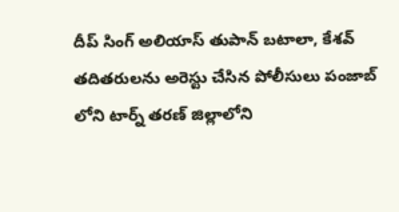దీప్ సింగ్ అలియాస్ తుపాన్ బటాలా, కేశవ్ తదితరులను అరెస్టు చేసిన పోలీసులు పంజాబ్ లోని టార్న్ తరణ్ జిల్లాలోని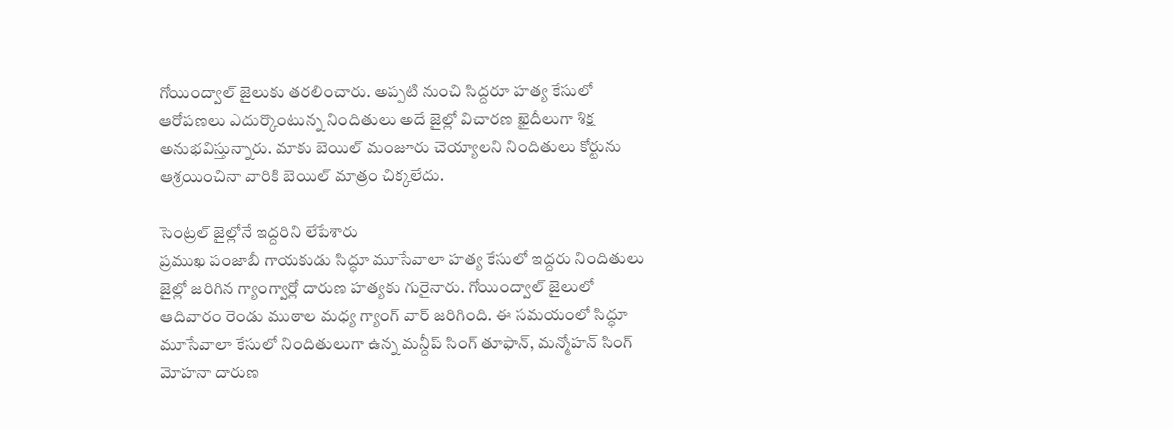గోయింద్వాల్ జైలుకు తరలించారు. అప్పటి నుంచి సిద్దరూ హత్య కేసులో ఆరోపణలు ఎదుర్కొంటున్న నిందితులు అదే జైల్లో విచారణ ఖైదీలుగా శిక్ష అనుభవిస్తున్నారు. మాకు బెయిల్ మంజూరు చెయ్యాలని నిందితులు కోర్టును ఆశ్రయించినా వారికి బెయిల్ మాత్రం చిక్కలేదు.

సెంట్రల్ జైల్లోనే ఇద్దరిని లేపేశారు
ప్రముఖ పంజాబీ గాయకుడు సిద్ధూ మూసేవాలా హత్య కేసులో ఇద్దరు నిందితులు జైల్లో జరిగిన గ్యాంగ్వార్లో దారుణ హత్యకు గురైనారు. గోయింద్వాల్ జైలులో ఆదివారం రెండు ముఠాల మధ్య గ్యాంగ్ వార్ జరిగింది. ఈ సమయంలో సిద్ధూ మూసేవాలా కేసులో నిందితులుగా ఉన్న మన్దీప్ సింగ్ తూఫాన్, మన్మోహన్ సింగ్ మోహనా దారుణ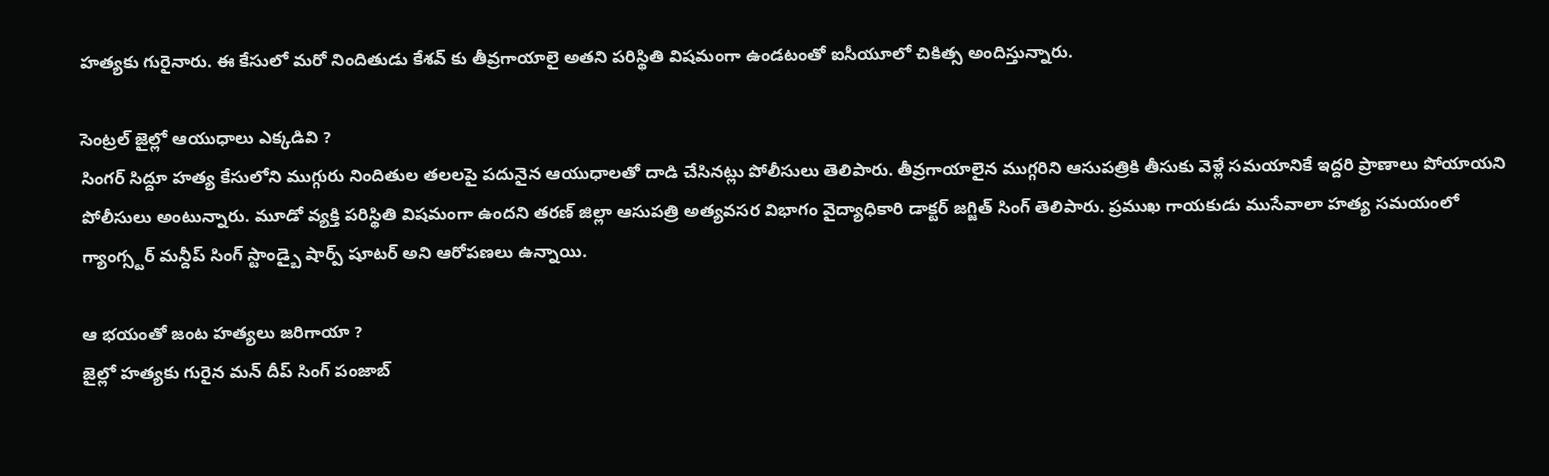హత్యకు గురైనారు. ఈ కేసులో మరో నిందితుడు కేశవ్ కు తీవ్రగాయాలై అతని పరిస్థితి విషమంగా ఉండటంతో ఐసీయూలో చికిత్స అందిస్తున్నారు.

సెంట్రల్ జైల్లో ఆయుధాలు ఎక్కడివి ?
సింగర్ సిద్దూ హత్య కేసులోని ముగ్గురు నిందితుల తలలపై పదునైన ఆయుధాలతో దాడి చేసినట్లు పోలీసులు తెలిపారు. తీవ్రగాయాలైన ముగ్గరిని ఆసుపత్రికి తీసుకు వెళ్లే సమయానికే ఇద్దరి ప్రాణాలు పోయాయని పోలీసులు అంటున్నారు. మూడో వ్యక్తి పరిస్థితి విషమంగా ఉందని తరణ్ జిల్లా ఆసుపత్రి అత్యవసర విభాగం వైద్యాధికారి డాక్టర్ జగ్జిత్ సింగ్ తెలిపారు. ప్రముఖ గాయకుడు ముసేవాలా హత్య సమయంలో గ్యాంగ్స్టర్ మన్దీప్ సింగ్ స్టాండ్బై షార్ప్ షూటర్ అని ఆరోపణలు ఉన్నాయి.

ఆ భయంతో జంట హత్యలు జరిగాయా ?
జైల్లో హత్యకు గురైన మన్ దీప్ సింగ్ పంజాబ్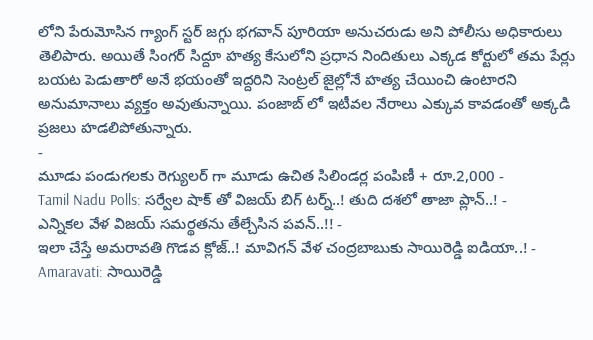లోని పేరుమోసిన గ్యాంగ్ స్టర్ జగ్గు భగవాన్ పూరియా అనుచరుడు అని పోలీసు అధికారులు తెలిపారు. అయితే సింగర్ సిద్దూ హత్య కేసులోని ప్రధాన నిందితులు ఎక్కడ కోర్టులో తమ పేర్లు బయట పెడుతారో అనే భయంతో ఇద్దరిని సెంట్రల్ జైల్లోనే హత్య చేయించి ఉంటారని అనుమానాలు వ్యక్తం అవుతున్నాయి. పంజాబ్ లో ఇటీవల నేరాలు ఎక్కువ కావడంతో అక్కడి ప్రజలు హడలిపోతున్నారు.
-
మూడు పండుగలకు రెగ్యులర్ గా మూడు ఉచిత సిలిండర్ల పంపిణీ + రూ.2,000 -
Tamil Nadu Polls: సర్వేల షాక్ తో విజయ్ బిగ్ టర్న్..! తుది దశలో తాజా ప్లాన్..! -
ఎన్నికల వేళ విజయ్ సమర్థతను తేల్చేసిన పవన్..!! -
ఇలా చేస్తే అమరావతి గొడవ క్లోజ్..! మావిగన్ వేళ చంద్రబాబుకు సాయిరెడ్డి ఐడియా..! -
Amaravati: సాయిరెడ్డి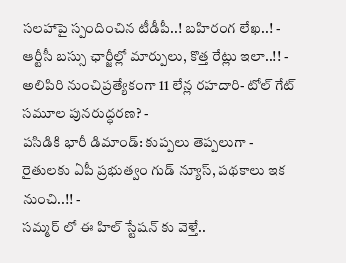సలహాపై స్పందించిన టీడీపీ..! బహిరంగ లేఖ..! -
ఆర్టీసీ బస్సు ఛార్జీల్లో మార్పులు, కొత్త రేట్లు ఇలా..!! -
అలిపిరి నుంచిప్రత్యేకంగా 11 లేన్ల రహదారి- టోల్ గేట్ సమూల పునరుద్ధరణ? -
పసిడికి భారీ డిమాండ్: కుప్పలు తెప్పలుగా -
రైతులకు ఏపీ ప్రభుత్వం గుడ్ న్యూస్, పథకాలు ఇక నుంచి..!! -
సమ్మర్ లో ఈ హిల్ స్టేషన్ కు వెళ్తే..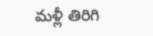మళ్లీ తిరిగి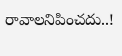రావాలనిపించదు..!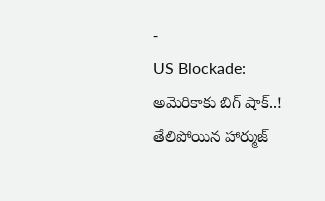-
US Blockade: అమెరికాకు బిగ్ షాక్..! తేలిపోయిన హార్ముజ్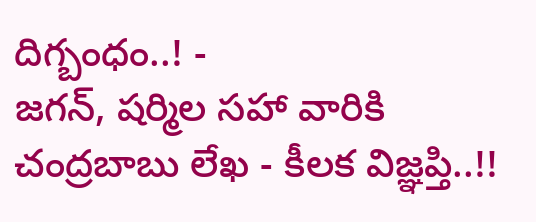దిగ్బంధం..! -
జగన్, షర్మిల సహా వారికి చంద్రబాబు లేఖ - కీలక విజ్ఞప్తి..!!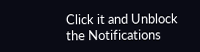Click it and Unblock the Notifications